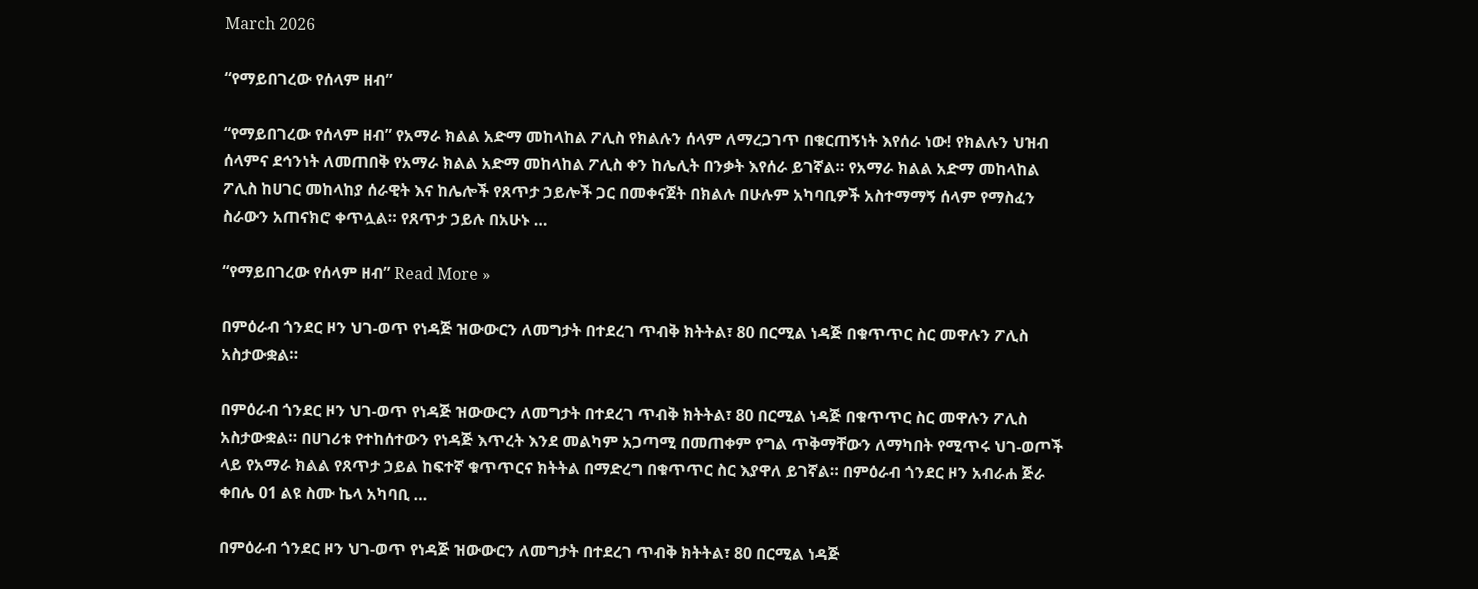March 2026

“የማይበገረው የሰላም ዘብ”

“የማይበገረው የሰላም ዘብ” የአማራ ክልል አድማ መከላከል ፖሊስ የክልሉን ሰላም ለማረጋገጥ በቁርጠኝነት እየሰራ ነው! የክልሉን ህዝብ ሰላምና ደኅንነት ለመጠበቅ የአማራ ክልል አድማ መከላከል ፖሊስ ቀን ከሌሊት በንቃት እየሰራ ይገኛል። የአማራ ክልል አድማ መከላከል ፖሊስ ከሀገር መከላከያ ሰራዊት እና ከሌሎች የጸጥታ ኃይሎች ጋር በመቀናጀት በክልሉ በሁሉም አካባቢዎች አስተማማኝ ሰላም የማስፈን ስራውን አጠናክሮ ቀጥሏል። የጸጥታ ኃይሉ በአሁኑ …

“የማይበገረው የሰላም ዘብ” Read More »

በምዕራብ ጎንደር ዞን ህገ-ወጥ የነዳጅ ዝውውርን ለመግታት በተደረገ ጥብቅ ክትትል፣ 80 በርሚል ነዳጅ በቁጥጥር ስር መዋሉን ፖሊስ አስታውቋል።

በምዕራብ ጎንደር ዞን ህገ-ወጥ የነዳጅ ዝውውርን ለመግታት በተደረገ ጥብቅ ክትትል፣ 80 በርሚል ነዳጅ በቁጥጥር ስር መዋሉን ፖሊስ አስታውቋል። በሀገሪቱ የተከሰተውን የነዳጅ እጥረት እንደ መልካም አጋጣሚ በመጠቀም የግል ጥቅማቸውን ለማካበት የሚጥሩ ህገ-ወጦች ላይ የአማራ ክልል የጸጥታ ኃይል ከፍተኛ ቁጥጥርና ክትትል በማድረግ በቁጥጥር ስር እያዋለ ይገኛል። በምዕራብ ጎንደር ዞን አብራሐ ጅራ ቀበሌ 01 ልዩ ስሙ ኬላ አካባቢ …

በምዕራብ ጎንደር ዞን ህገ-ወጥ የነዳጅ ዝውውርን ለመግታት በተደረገ ጥብቅ ክትትል፣ 80 በርሚል ነዳጅ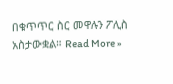በቁጥጥር ስር መዋሉን ፖሊስ አስታውቋል። Read More »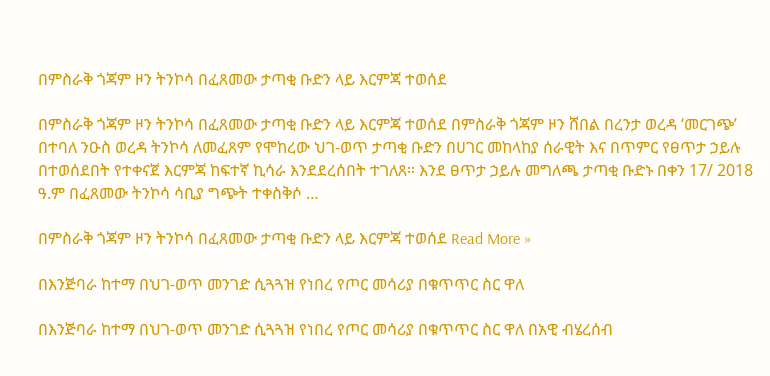በምስራቅ ጎጃም ዞን ትንኮሳ በፈጸመው ታጣቂ ቡድን ላይ እርምጃ ተወሰደ

በምስራቅ ጎጃም ዞን ትንኮሳ በፈጸመው ታጣቂ ቡድን ላይ እርምጃ ተወሰደ በምስራቅ ጎጃም ዞን ሸበል በረንታ ወረዳ ‘መርገጭ’ በተባለ ንዑስ ወረዳ ትንኮሳ ለመፈጸም የሞከረው ህገ-ወጥ ታጣቂ ቡድን በሀገር መከላከያ ሰራዊት እና በጥምር የፀጥታ ኃይሉ በተወሰደበት የተቀናጀ እርምጃ ከፍተኛ ኪሳራ እንደደረሰበት ተገለጸ። እንደ ፀጥታ ኃይሉ መግለጫ ታጣቂ ቡድኑ በቀን 17/ 2018 ዓ.ም በፈጸመው ትንኮሳ ሳቢያ ግጭት ተቀስቅሶ …

በምስራቅ ጎጃም ዞን ትንኮሳ በፈጸመው ታጣቂ ቡድን ላይ እርምጃ ተወሰደ Read More »

በእንጅባራ ከተማ በህገ-ወጥ መንገድ ሲጓጓዝ የነበረ የጦር መሳሪያ በቁጥጥር ስር ዋለ

በእንጅባራ ከተማ በህገ-ወጥ መንገድ ሲጓጓዝ የነበረ የጦር መሳሪያ በቁጥጥር ስር ዋለ በአዊ ብሄረሰብ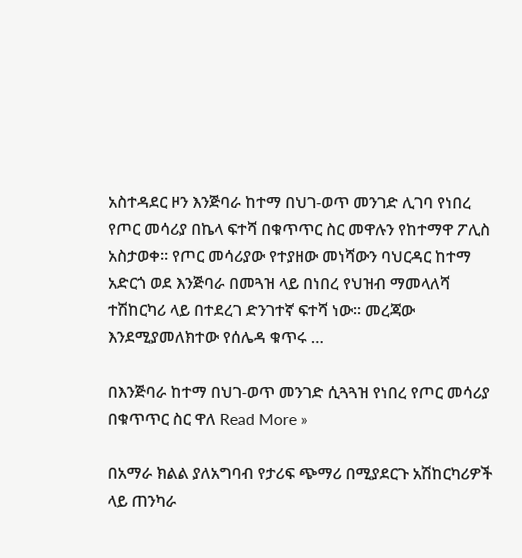አስተዳደር ዞን እንጅባራ ከተማ በህገ-ወጥ መንገድ ሊገባ የነበረ የጦር መሳሪያ በኬላ ፍተሻ በቁጥጥር ስር መዋሉን የከተማዋ ፖሊስ አስታወቀ። የጦር መሳሪያው የተያዘው መነሻውን ባህርዳር ከተማ አድርጎ ወደ እንጅባራ በመጓዝ ላይ በነበረ የህዝብ ማመላለሻ ተሽከርካሪ ላይ በተደረገ ድንገተኛ ፍተሻ ነው። መረጃው እንደሚያመለክተው የሰሌዳ ቁጥሩ …

በእንጅባራ ከተማ በህገ-ወጥ መንገድ ሲጓጓዝ የነበረ የጦር መሳሪያ በቁጥጥር ስር ዋለ Read More »

በአማራ ክልል ያለአግባብ የታሪፍ ጭማሪ በሚያደርጉ አሽከርካሪዎች ላይ ጠንካራ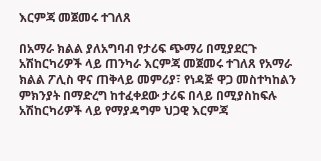እርምጃ መጀመሩ ተገለጸ

በአማራ ክልል ያለአግባብ የታሪፍ ጭማሪ በሚያደርጉ አሽከርካሪዎች ላይ ጠንካራ እርምጃ መጀመሩ ተገለጸ የአማራ ክልል ፖሊስ ዋና ጠቅላይ መምሪያ፣ የነዳጅ ዋጋ መስተካከልን ምክንያት በማድረግ ከተፈቀደው ታሪፍ በላይ በሚያስከፍሉ አሽከርካሪዎች ላይ የማያዳግም ህጋዊ እርምጃ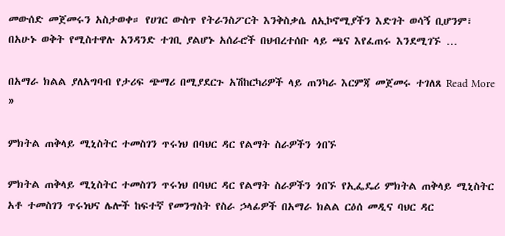መውሰድ መጀመሩን አስታወቀ። የሀገር ውስጥ የትራንስፖርት እንቅስቃሴ ለኢኮኖሚያችን እድገት ወሳኝ ቢሆንም፣ በአሁኑ ወቅት የሚስተዋሉ አንዳንድ ተገቢ ያልሆኑ አሰራሮች በህብረተሰቡ ላይ ጫና እየፈጠሩ እንደሚገኙ …

በአማራ ክልል ያለአግባብ የታሪፍ ጭማሪ በሚያደርጉ አሽከርካሪዎች ላይ ጠንካራ እርምጃ መጀመሩ ተገለጸ Read More »

ምክትል ጠቅላይ ሚኒስትር ተመስገን ጥሩነህ በባህር ዳር የልማት ስራዎችን ጎበኙ

ምክትል ጠቅላይ ሚኒስትር ተመስገን ጥሩነህ በባህር ዳር የልማት ስራዎችን ጎበኙ የኢፌዴሪ ምክትል ጠቅላይ ሚኒስትር አቶ ተመስገን ጥሩነህና ሌሎች ከፍተኛ የመንግስት የስራ ኃላፊዎች በአማራ ክልል ርዕሰ መዲና ባህር ዳር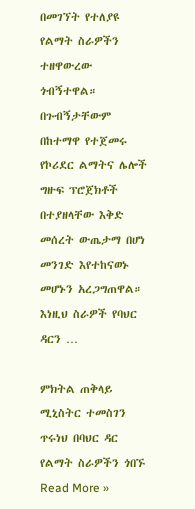በመገኘት የተለያዩ የልማት ስራዎችን ተዘዋውረው ጎብኝተዋል። በጉብኝታቸውም በከተማዋ የተጀመሩ የኮሪደር ልማትና ሌሎች ግዙፍ ፕሮጀክቶች በተያዘላቸው እቅድ መሰረት ውጤታማ በሆነ መንገድ እየተከናወኑ መሆኑን አረጋግጠዋል። እነዚህ ስራዎች የባህር ዳርን …

ምክትል ጠቅላይ ሚኒስትር ተመስገን ጥሩነህ በባህር ዳር የልማት ስራዎችን ጎበኙ Read More »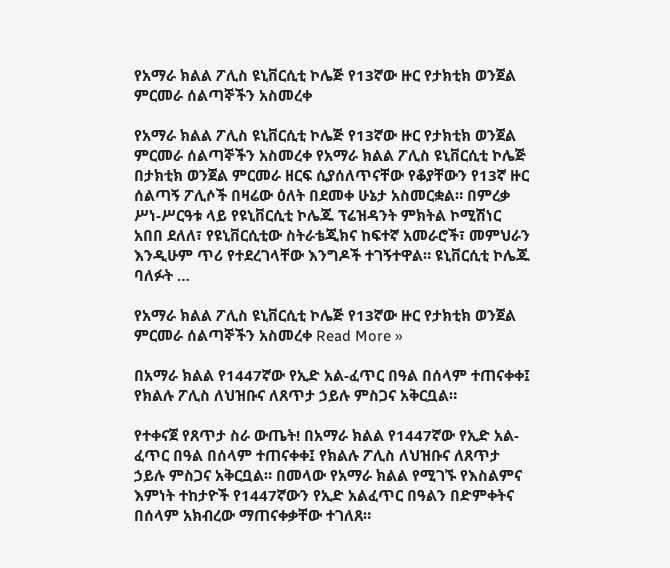የአማራ ክልል ፖሊስ ዩኒቨርሲቲ ኮሌጅ የ13ኛው ዙር የታክቲክ ወንጀል ምርመራ ሰልጣኞችን አስመረቀ

የአማራ ክልል ፖሊስ ዩኒቨርሲቲ ኮሌጅ የ13ኛው ዙር የታክቲክ ወንጀል ምርመራ ሰልጣኞችን አስመረቀ የአማራ ክልል ፖሊስ ዩኒቨርሲቲ ኮሌጅ በታክቲክ ወንጀል ምርመራ ዘርፍ ሲያሰለጥናቸው የቆያቸውን የ13ኛ ዙር ሰልጣኝ ፖሊሶች በዛሬው ዕለት በደመቀ ሁኔታ አስመርቋል። በምረቃ ሥነ-ሥርዓቱ ላይ የዩኒቨርሲቲ ኮሌጁ ፕሬዝዳንት ምክትል ኮሚሽነር አበበ ደለለ፣ የዩኒቨርሲቲው ስትራቴጂክና ከፍተኛ አመራሮች፣ መምህራን እንዲሁም ጥሪ የተደረገላቸው እንግዶች ተገኝተዋል። ዩኒቨርሲቲ ኮሌጁ ባለፉት …

የአማራ ክልል ፖሊስ ዩኒቨርሲቲ ኮሌጅ የ13ኛው ዙር የታክቲክ ወንጀል ምርመራ ሰልጣኞችን አስመረቀ Read More »

በአማራ ክልል የ1447ኛው የኢድ አል-ፈጥር በዓል በሰላም ተጠናቀቀ፤ የክልሉ ፖሊስ ለህዝቡና ለጸጥታ ኃይሉ ምስጋና አቅርቧል።

የተቀናጀ የጸጥታ ስራ ውጤት! በአማራ ክልል የ1447ኛው የኢድ አል-ፈጥር በዓል በሰላም ተጠናቀቀ፤ የክልሉ ፖሊስ ለህዝቡና ለጸጥታ ኃይሉ ምስጋና አቅርቧል። በመላው የአማራ ክልል የሚገኙ የእስልምና እምነት ተከታዮች የ1447ኛውን የኢድ አልፈጥር በዓልን በድምቀትና በሰላም አክብረው ማጠናቀቃቸው ተገለጸ።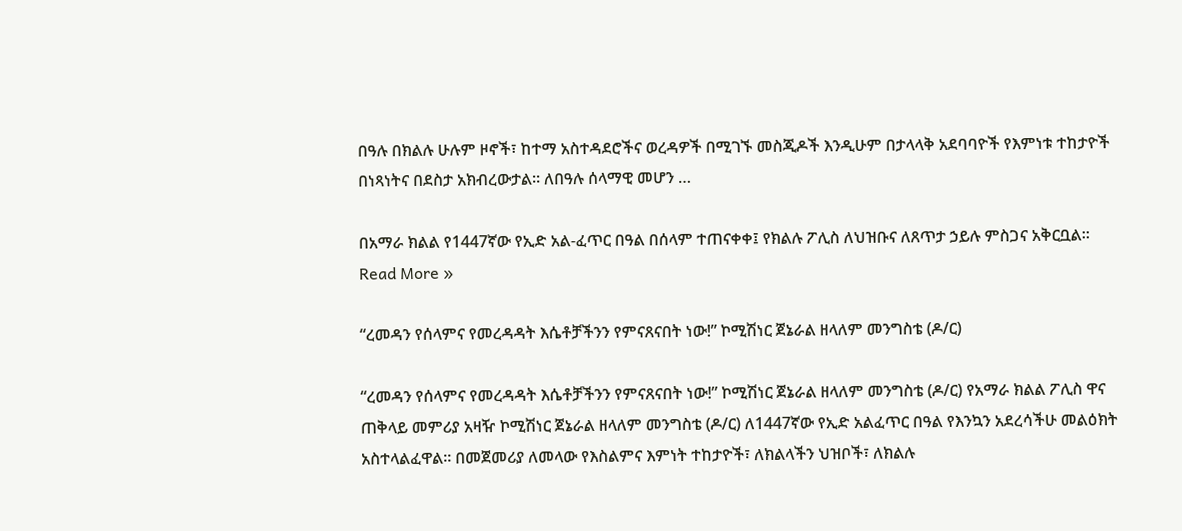በዓሉ በክልሉ ሁሉም ዞኖች፣ ከተማ አስተዳደሮችና ወረዳዎች በሚገኙ መስጂዶች እንዲሁም በታላላቅ አደባባዮች የእምነቱ ተከታዮች በነጻነትና በደስታ አክብረውታል። ለበዓሉ ሰላማዊ መሆን …

በአማራ ክልል የ1447ኛው የኢድ አል-ፈጥር በዓል በሰላም ተጠናቀቀ፤ የክልሉ ፖሊስ ለህዝቡና ለጸጥታ ኃይሉ ምስጋና አቅርቧል። Read More »

“ረመዳን የሰላምና የመረዳዳት እሴቶቻችንን የምናጸናበት ነው!” ኮሚሽነር ጀኔራል ዘላለም መንግስቴ (ዶ/ር)

“ረመዳን የሰላምና የመረዳዳት እሴቶቻችንን የምናጸናበት ነው!” ኮሚሽነር ጀኔራል ዘላለም መንግስቴ (ዶ/ር) የአማራ ክልል ፖሊስ ዋና ጠቅላይ መምሪያ አዛዥ ኮሚሽነር ጀኔራል ዘላለም መንግስቴ (ዶ/ር) ለ1447ኛው የኢድ አልፈጥር በዓል የእንኳን አደረሳችሁ መልዕክት አስተላልፈዋል። በመጀመሪያ ለመላው የእስልምና እምነት ተከታዮች፣ ለክልላችን ህዝቦች፣ ለክልሉ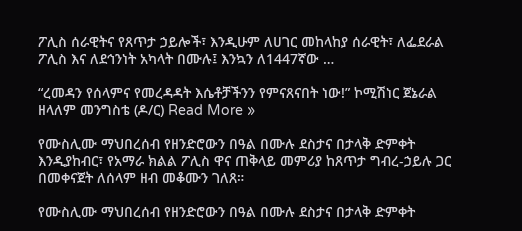ፖሊስ ሰራዊትና የጸጥታ ኃይሎች፣ እንዲሁም ለሀገር መከላከያ ሰራዊት፣ ለፌደራል ፖሊስ እና ለደኅንነት አካላት በሙሉ፤ እንኳን ለ1447ኛው …

“ረመዳን የሰላምና የመረዳዳት እሴቶቻችንን የምናጸናበት ነው!” ኮሚሽነር ጀኔራል ዘላለም መንግስቴ (ዶ/ር) Read More »

የሙስሊሙ ማህበረሰብ የዘንድሮውን በዓል በሙሉ ደስታና በታላቅ ድምቀት እንዲያከብር፣ የአማራ ክልል ፖሊስ ዋና ጠቅላይ መምሪያ ከጸጥታ ግብረ-ኃይሉ ጋር በመቀናጀት ለሰላም ዘብ መቆሙን ገለጸ።

የሙስሊሙ ማህበረሰብ የዘንድሮውን በዓል በሙሉ ደስታና በታላቅ ድምቀት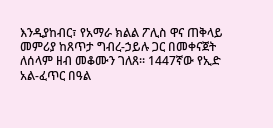እንዲያከብር፣ የአማራ ክልል ፖሊስ ዋና ጠቅላይ መምሪያ ከጸጥታ ግብረ-ኃይሉ ጋር በመቀናጀት ለሰላም ዘብ መቆሙን ገለጸ። 1447ኛው የኢድ አል-ፈጥር በዓል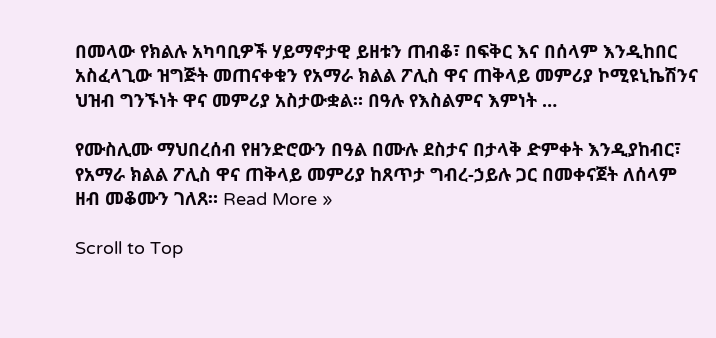በመላው የክልሉ አካባቢዎች ሃይማኖታዊ ይዘቱን ጠብቆ፣ በፍቅር እና በሰላም እንዲከበር አስፈላጊው ዝግጅት መጠናቀቁን የአማራ ክልል ፖሊስ ዋና ጠቅላይ መምሪያ ኮሚዩኒኬሽንና ህዝብ ግንኙነት ዋና መምሪያ አስታውቋል። በዓሉ የእስልምና እምነት …

የሙስሊሙ ማህበረሰብ የዘንድሮውን በዓል በሙሉ ደስታና በታላቅ ድምቀት እንዲያከብር፣ የአማራ ክልል ፖሊስ ዋና ጠቅላይ መምሪያ ከጸጥታ ግብረ-ኃይሉ ጋር በመቀናጀት ለሰላም ዘብ መቆሙን ገለጸ። Read More »

Scroll to Top